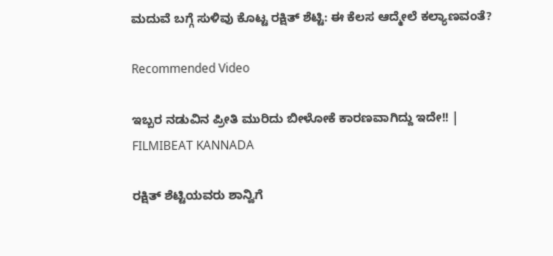ಮದುವೆ ಬಗ್ಗೆ ಸುಳಿವು ಕೊಟ್ಟ ರಕ್ಷಿತ್ ಶೆಟ್ಟಿ: ಈ ಕೆಲಸ ಆದ್ಮೇಲೆ ಕಲ್ಯಾಣವಂತೆ?

Recommended Video

ಇಬ್ಬರ ನಡುವಿನ ಪ್ರೀತಿ ಮುರಿದು ಬೀಳೋಕೆ ಕಾರಣವಾಗಿದ್ದು ಇದೇ!! | FILMIBEAT KANNADA

ರಕ್ಷಿತ್ ಶೆಟ್ಟಿಯವರು ಶಾನ್ವಿಗೆ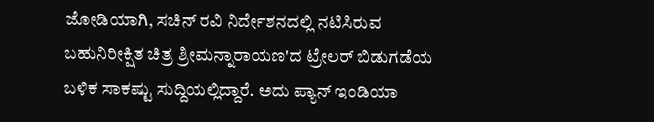ಜೋಡಿಯಾಗಿ, ಸಚಿನ್ ರವಿ ನಿರ್ದೇಶನದಲ್ಲಿ ನಟಿಸಿರುವ ಬಹುನಿರೀಕ್ಷಿತ ಚಿತ್ರ ಶ್ರೀಮನ್ನಾರಾಯಣ'ದ ಟ್ರೇಲರ್ ಬಿಡುಗಡೆಯ ಬಳಿಕ ಸಾಕಷ್ಟು ಸುದ್ದಿಯಲ್ಲಿದ್ದಾರೆ. ಅದು ಪ್ಯಾನ್ ಇಂಡಿಯಾ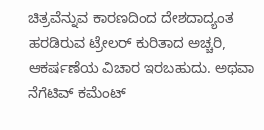ಚಿತ್ರವೆನ್ನುವ ಕಾರಣದಿಂದ ದೇಶದಾದ್ಯಂತ ಹರಡಿರುವ ಟ್ರೇಲರ್ ಕುರಿತಾದ ಅಚ್ಚರಿ, ಆಕರ್ಷಣೆಯ ವಿಚಾರ ಇರಬಹುದು. ಅಥವಾ ನೆಗೆಟಿವ್ ಕಮೆಂಟ್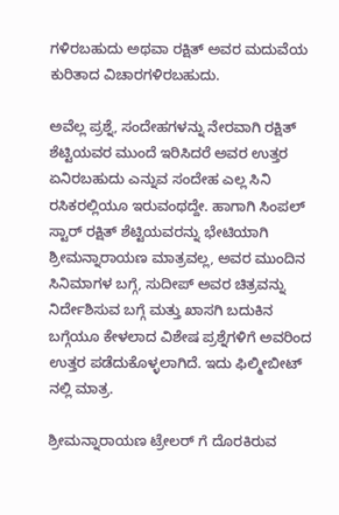ಗಳಿರಬಹುದು ಅಥವಾ ರಕ್ಷಿತ್ ಅವರ ಮದುವೆಯ ಕುರಿತಾದ ವಿಚಾರಗಳಿರಬಹುದು.

ಅವೆಲ್ಲ ಪ್ರಶ್ನೆ, ಸಂದೇಹಗಳನ್ನು ನೇರವಾಗಿ ರಕ್ಷಿತ್ ಶೆಟ್ಟಿಯವರ ಮುಂದೆ ಇರಿಸಿದರೆ ಅವರ ಉತ್ತರ ಏನಿರಬಹುದು ಎನ್ನುವ ಸಂದೇಹ ಎಲ್ಲ ಸಿನಿ ರಸಿಕರಲ್ಲಿಯೂ ಇರುವಂಥದ್ದೇ. ಹಾಗಾಗಿ ಸಿಂಪಲ್ ಸ್ಟಾರ್ ರಕ್ಷಿತ್ ಶೆಟ್ಟಿಯವರನ್ನು ಭೇಟಿಯಾಗಿ ಶ್ರೀಮನ್ನಾರಾಯಣ ಮಾತ್ರವಲ್ಲ, ಅವರ ಮುಂದಿನ ಸಿನಿಮಾಗಳ ಬಗ್ಗೆ, ಸುದೀಪ್ ಅವರ ಚಿತ್ರವನ್ನು ನಿರ್ದೇಶಿಸುವ ಬಗ್ಗೆ ಮತ್ತು ಖಾಸಗಿ ಬದುಕಿನ ಬಗ್ಗೆಯೂ ಕೇಳಲಾದ ವಿಶೇಷ ಪ್ರಶ್ನೆಗಳಿಗೆ ಅವರಿಂದ ಉತ್ತರ ಪಡೆದುಕೊಳ್ಳಲಾಗಿದೆ. ಇದು ಫಿಲ್ಮೀಬೀಟ್ ನಲ್ಲಿ ಮಾತ್ರ.

ಶ್ರೀಮನ್ನಾರಾಯಣ ಟ್ರೇಲರ್ ಗೆ ದೊರಕಿರುವ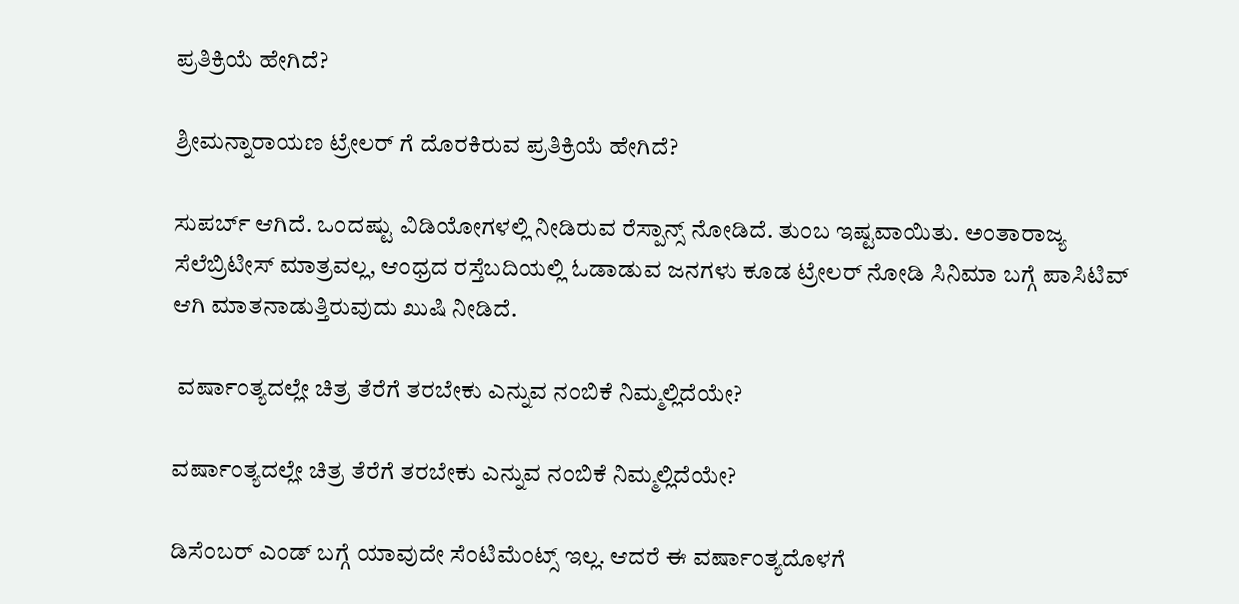ಪ್ರತಿಕ್ರಿಯೆ ಹೇಗಿದೆ?

ಶ್ರೀಮನ್ನಾರಾಯಣ ಟ್ರೇಲರ್ ಗೆ ದೊರಕಿರುವ ಪ್ರತಿಕ್ರಿಯೆ ಹೇಗಿದೆ?

ಸುಪರ್ಬ್ ಆಗಿದೆ. ಒಂದಷ್ಟು ವಿಡಿಯೋಗಳಲ್ಲಿ ನೀಡಿರುವ ರೆಸ್ಪಾನ್ಸ್ ನೋಡಿದೆ. ತುಂಬ ಇಷ್ಟವಾಯಿತು. ಅಂತಾರಾಜ್ಯ ಸೆಲೆಬ್ರಿಟೀಸ್ ಮಾತ್ರವಲ್ಲ, ಆಂಧ್ರದ ರಸ್ತೆಬದಿಯಲ್ಲಿ ಓಡಾಡುವ ಜನಗಳು ಕೂಡ ಟ್ರೇಲರ್ ನೋಡಿ ಸಿನಿಮಾ ಬಗ್ಗೆ ಪಾಸಿಟಿವ್ ಆಗಿ ಮಾತನಾಡುತ್ತಿರುವುದು ಖುಷಿ ನೀಡಿದೆ.

 ವರ್ಷಾಂತ್ಯದಲ್ಲೇ ಚಿತ್ರ ತೆರೆಗೆ ತರಬೇಕು ಎನ್ನುವ ನಂಬಿಕೆ ನಿಮ್ಮಲ್ಲಿದೆಯೇ?

ವರ್ಷಾಂತ್ಯದಲ್ಲೇ ಚಿತ್ರ ತೆರೆಗೆ ತರಬೇಕು ಎನ್ನುವ ನಂಬಿಕೆ ನಿಮ್ಮಲ್ಲಿದೆಯೇ?

ಡಿಸೆಂಬರ್ ಎಂಡ್ ಬಗ್ಗೆ ಯಾವುದೇ ಸೆಂಟಿಮೆಂಟ್ಸ್ ಇಲ್ಲ. ಆದರೆ ಈ ವರ್ಷಾಂತ್ಯದೊಳಗೆ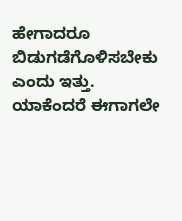ಹೇಗಾದರೂ ಬಿಡುಗಡೆಗೊಳಿಸಬೇಕು ಎಂದು ಇತ್ತು. ಯಾಕೆಂದರೆ ಈಗಾಗಲೇ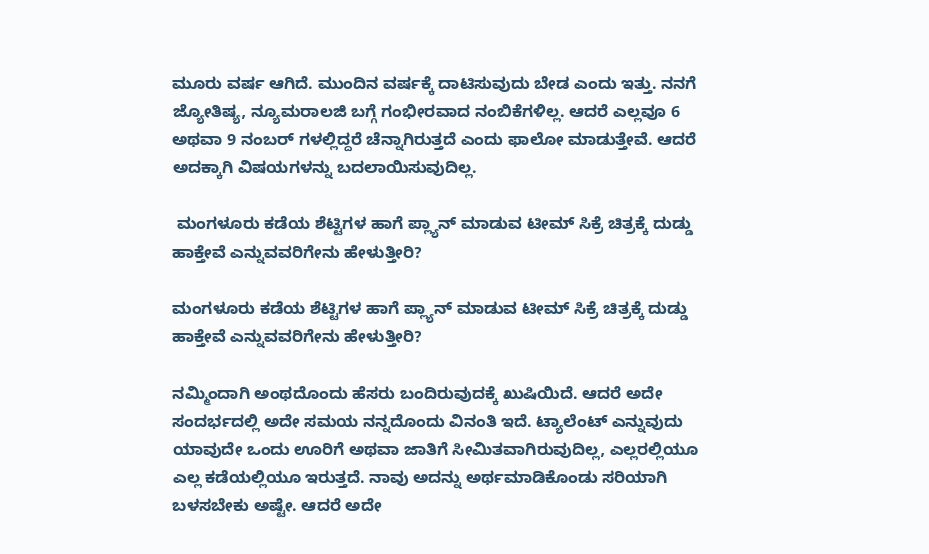ಮೂರು ವರ್ಷ ಆಗಿದೆ. ಮುಂದಿನ ವರ್ಷಕ್ಕೆ ದಾಟಿಸುವುದು ಬೇಡ ಎಂದು ಇತ್ತು. ನನಗೆ ಜ್ಯೋತಿಷ್ಯ, ನ್ಯೂಮರಾಲಜಿ ಬಗ್ಗೆ ಗಂಭೀರವಾದ ನಂಬಿಕೆಗಳಿಲ್ಲ. ಆದರೆ ಎಲ್ಲವೂ 6 ಅಥವಾ 9 ನಂಬರ್ ಗಳಲ್ಲಿದ್ದರೆ ಚೆನ್ನಾಗಿರುತ್ತದೆ ಎಂದು ಫಾಲೋ ಮಾಡುತ್ತೇವೆ. ಆದರೆ ಅದಕ್ಕಾಗಿ ವಿಷಯಗಳನ್ನು ಬದಲಾಯಿಸುವುದಿಲ್ಲ.

 ಮಂಗಳೂರು ಕಡೆಯ ಶೆಟ್ಟಿಗಳ ಹಾಗೆ ಪ್ಲ್ಯಾನ್ ಮಾಡುವ ಟೀಮ್ ಸಿಕ್ರೆ ಚಿತ್ರಕ್ಕೆ ದುಡ್ಡು ಹಾಕ್ತೇವೆ ಎನ್ನುವವರಿಗೇನು ಹೇಳುತ್ತೀರಿ?

ಮಂಗಳೂರು ಕಡೆಯ ಶೆಟ್ಟಿಗಳ ಹಾಗೆ ಪ್ಲ್ಯಾನ್ ಮಾಡುವ ಟೀಮ್ ಸಿಕ್ರೆ ಚಿತ್ರಕ್ಕೆ ದುಡ್ಡು ಹಾಕ್ತೇವೆ ಎನ್ನುವವರಿಗೇನು ಹೇಳುತ್ತೀರಿ?

ನಮ್ಮಿಂದಾಗಿ ಅಂಥದೊಂದು ಹೆಸರು ಬಂದಿರುವುದಕ್ಕೆ ಖುಷಿಯಿದೆ. ಆದರೆ ಅದೇ ಸಂದರ್ಭದಲ್ಲಿ ಅದೇ ಸಮಯ ನನ್ನದೊಂದು ವಿನಂತಿ ಇದೆ. ಟ್ಯಾಲೆಂಟ್ ಎನ್ನುವುದು ಯಾವುದೇ ಒಂದು ಊರಿಗೆ ಅಥವಾ ಜಾತಿಗೆ ಸೀಮಿತವಾಗಿರುವುದಿಲ್ಲ, ಎಲ್ಲರಲ್ಲಿಯೂ ಎಲ್ಲ ಕಡೆಯಲ್ಲಿಯೂ ಇರುತ್ತದೆ. ನಾವು ಅದನ್ನು ಅರ್ಥಮಾಡಿಕೊಂಡು ಸರಿಯಾಗಿ ಬಳಸಬೇಕು ಅಷ್ಟೇ. ಆದರೆ ಅದೇ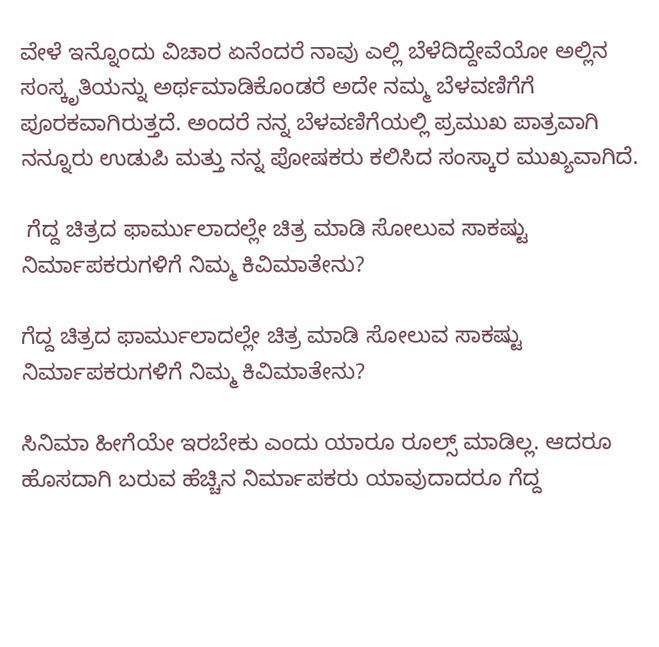ವೇಳೆ ಇನ್ನೊಂದು ವಿಚಾರ ಏನೆಂದರೆ ನಾವು ಎಲ್ಲಿ ಬೆಳೆದಿದ್ದೇವೆಯೋ ಅಲ್ಲಿನ ಸಂಸ್ಕೃತಿಯನ್ನು ಅರ್ಥಮಾಡಿಕೊಂಡರೆ ಅದೇ ನಮ್ಮ ಬೆಳವಣಿಗೆಗೆ ಪೂರಕವಾಗಿರುತ್ತದೆ. ಅಂದರೆ ನನ್ನ ಬೆಳವಣಿಗೆಯಲ್ಲಿ ಪ್ರಮುಖ ಪಾತ್ರವಾಗಿ ನನ್ನೂರು ಉಡುಪಿ ಮತ್ತು ನನ್ನ ಪೋಷಕರು ಕಲಿಸಿದ ಸಂಸ್ಕಾರ ಮುಖ್ಯವಾಗಿದೆ.

 ಗೆದ್ದ ಚಿತ್ರದ ಫಾರ್ಮುಲಾದಲ್ಲೇ ಚಿತ್ರ ಮಾಡಿ ಸೋಲುವ ಸಾಕಷ್ಟು ನಿರ್ಮಾಪಕರುಗಳಿಗೆ ನಿಮ್ಮ ಕಿವಿಮಾತೇನು?

ಗೆದ್ದ ಚಿತ್ರದ ಫಾರ್ಮುಲಾದಲ್ಲೇ ಚಿತ್ರ ಮಾಡಿ ಸೋಲುವ ಸಾಕಷ್ಟು ನಿರ್ಮಾಪಕರುಗಳಿಗೆ ನಿಮ್ಮ ಕಿವಿಮಾತೇನು?

ಸಿನಿಮಾ ಹೀಗೆಯೇ ಇರಬೇಕು ಎಂದು ಯಾರೂ ರೂಲ್ಸ್ ಮಾಡಿಲ್ಲ. ಆದರೂ ಹೊಸದಾಗಿ ಬರುವ ಹೆಚ್ಚಿನ ನಿರ್ಮಾಪಕರು ಯಾವುದಾದರೂ ಗೆದ್ದ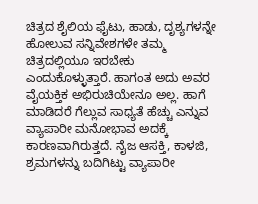ಚಿತ್ರದ ಶೈಲಿಯ ಫೈಟು, ಹಾಡು, ದೃಶ್ಯಗಳನ್ನೇ ಹೋಲುವ ಸನ್ನಿವೇಶಗಳೇ ತಮ್ಮ ಚಿತ್ರದಲ್ಲಿಯೂ ಇರಬೇಕು ಎಂದುಕೊಳ್ಳುತ್ತಾರೆ. ಹಾಗಂತ ಅದು ಅವರ ವೈಯಕ್ತಿಕ ಅಭಿರುಚಿಯೇನೂ ಅಲ್ಲ. ಹಾಗೆ ಮಾಡಿದರೆ ಗೆಲ್ಲುವ ಸಾಧ್ಯತೆ ಹೆಚ್ಚು ಎನ್ನುವ ವ್ಯಾಪಾರೀ ಮನೋಭಾವ ಅದಕ್ಕೆ ಕಾರಣವಾಗಿರುತ್ತದೆ. ನೈಜ ಆಸಕ್ತಿ, ಕಾಳಜಿ, ಶ್ರಮಗಳನ್ನು ಬದಿಗಿಟ್ಟು ವ್ಯಾಪಾರೀ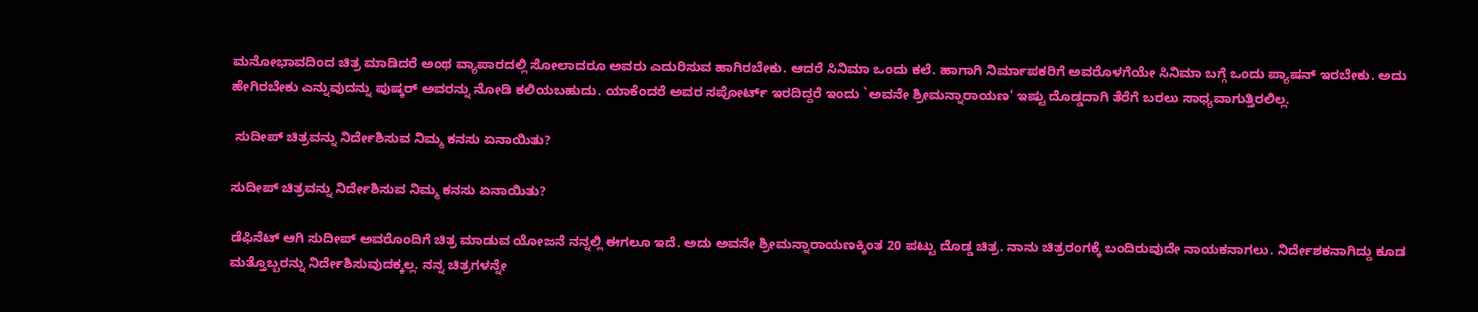ಮನೋಭಾವದಿಂದ ಚಿತ್ರ ಮಾಡಿದರೆ ಅಂಥ ವ್ಯಾಪಾರದಲ್ಲಿ ಸೋಲಾದರೂ ಅವರು ಎದುರಿಸುವ ಹಾಗಿರಬೇಕು. ಆದರೆ ಸಿನಿಮಾ ಒಂದು ಕಲೆ. ಹಾಗಾಗಿ ನಿರ್ಮಾಪಕರಿಗೆ ಅವರೊಳಗೆಯೇ ಸಿನಿಮಾ ಬಗ್ಗೆ ಒಂದು ಪ್ಯಾಷನ್ ಇರಬೇಕು. ಅದು ಹೇಗಿರಬೇಕು ಎನ್ನುವುದನ್ನು ಪುಷ್ಕರ್ ಅವರನ್ನು ನೋಡಿ ಕಲಿಯಬಹುದು. ಯಾಕೆಂದರೆ ಅವರ ಸಪೋರ್ಟ್ ಇರದಿದ್ದರೆ ಇಂದು `ಅವನೇ ಶ್ರೀಮನ್ನಾರಾಯಣ' ಇಷ್ಟು ದೊಡ್ಡದಾಗಿ ತೆರೆಗೆ ಬರಲು ಸಾಧ್ಯವಾಗುತ್ತಿರಲಿಲ್ಲ.

 ಸುದೀಪ್ ಚಿತ್ರವನ್ನು ನಿರ್ದೇಶಿಸುವ ನಿಮ್ಮ ಕನಸು ಏನಾಯಿತು?

ಸುದೀಪ್ ಚಿತ್ರವನ್ನು ನಿರ್ದೇಶಿಸುವ ನಿಮ್ಮ ಕನಸು ಏನಾಯಿತು?

ಡೆಫಿನೆಟ್ ಆಗಿ ಸುದೀಪ್ ಅವರೊಂದಿಗೆ ಚಿತ್ರ ಮಾಡುವ ಯೋಜನೆ ನನ್ನಲ್ಲಿ ಈಗಲೂ ಇದೆ. ಅದು ಅವನೇ ಶ್ರೀಮನ್ನಾರಾಯಣಕ್ಕಿಂತ 20 ಪಟ್ಟು ದೊಡ್ಡ ಚಿತ್ರ. ನಾನು ಚಿತ್ರರಂಗಕ್ಕೆ ಬಂದಿರುವುದೇ ನಾಯಕನಾಗಲು. ನಿರ್ದೇಶಕನಾಗಿದ್ದು ಕೂಡ ಮತ್ತೊಬ್ಬರನ್ನು ನಿರ್ದೇಶಿಸುವುದಕ್ಕಲ್ಲ. ನನ್ನ ಚಿತ್ರಗಳನ್ನೇ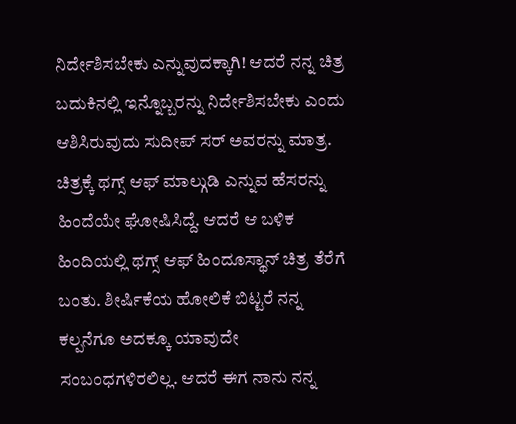ನಿರ್ದೇಶಿಸಬೇಕು ಎನ್ನುವುದಕ್ಕಾಗಿ! ಆದರೆ ನನ್ನ ಚಿತ್ರ ಬದುಕಿನಲ್ಲಿ ಇನ್ನೊಬ್ಬರನ್ನು ನಿರ್ದೇಶಿಸಬೇಕು ಎಂದು ಆಶಿಸಿರುವುದು ಸುದೀಪ್ ಸರ್ ಅವರನ್ನು ಮಾತ್ರ. ಚಿತ್ರಕ್ಕೆ ಥಗ್ಸ್ ಆಫ್ ಮಾಲ್ಗುಡಿ ಎನ್ನುವ ಹೆಸರನ್ನು ಹಿಂದೆಯೇ ಘೋಷಿಸಿದ್ದೆ. ಆದರೆ ಆ ಬಳಿಕ ಹಿಂದಿಯಲ್ಲಿ ಥಗ್ಸ್ ಆಫ್ ಹಿಂದೂಸ್ಥಾನ್ ಚಿತ್ರ ತೆರೆಗೆ ಬಂತು. ಶೀರ್ಷಿಕೆಯ ಹೋಲಿಕೆ ಬಿಟ್ಟರೆ ನನ್ನ ಕಲ್ಪನೆಗೂ ಅದಕ್ಕೂ ಯಾವುದೇ ಸಂಬಂಧಗಳಿರಲಿಲ್ಲ. ಆದರೆ ಈಗ ನಾನು ನನ್ನ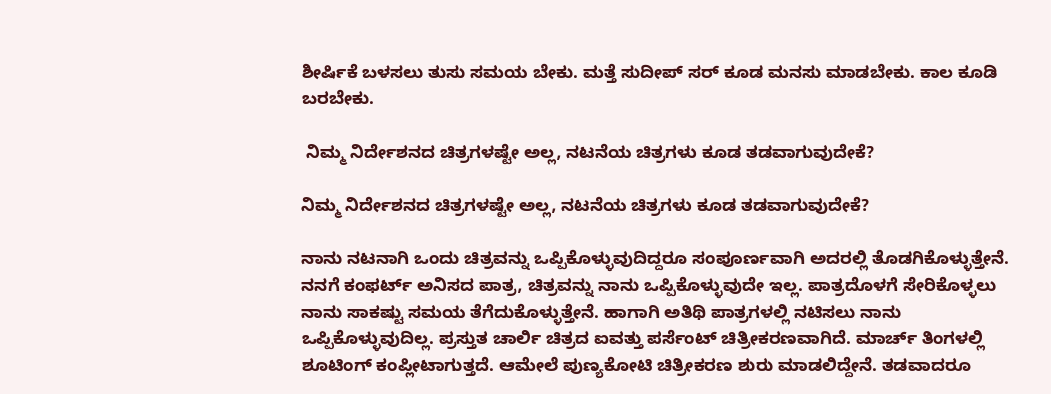ಶೀರ್ಷಿಕೆ ಬಳಸಲು ತುಸು ಸಮಯ ಬೇಕು. ಮತ್ತೆ ಸುದೀಪ್ ಸರ್ ಕೂಡ ಮನಸು ಮಾಡಬೇಕು. ಕಾಲ ಕೂಡಿ ಬರಬೇಕು.

 ನಿಮ್ಮ ನಿರ್ದೇಶನದ ಚಿತ್ರಗಳಷ್ಟೇ ಅಲ್ಲ, ನಟನೆಯ ಚಿತ್ರಗಳು ಕೂಡ ತಡವಾಗುವುದೇಕೆ?

ನಿಮ್ಮ ನಿರ್ದೇಶನದ ಚಿತ್ರಗಳಷ್ಟೇ ಅಲ್ಲ, ನಟನೆಯ ಚಿತ್ರಗಳು ಕೂಡ ತಡವಾಗುವುದೇಕೆ?

ನಾನು ನಟನಾಗಿ ಒಂದು ಚಿತ್ರವನ್ನು ಒಪ್ಪಿಕೊಳ್ಳುವುದಿದ್ದರೂ ಸಂಪೂರ್ಣವಾಗಿ ಅದರಲ್ಲಿ ತೊಡಗಿಕೊಳ್ಳುತ್ತೇನೆ. ನನಗೆ ಕಂಫರ್ಟ್ ಅನಿಸದ ಪಾತ್ರ, ಚಿತ್ರವನ್ನು ನಾನು ಒಪ್ಪಿಕೊಳ್ಳುವುದೇ ಇಲ್ಲ. ಪಾತ್ರದೊಳಗೆ ಸೇರಿಕೊಳ್ಳಲು ನಾನು ಸಾಕಷ್ಟು ಸಮಯ ತೆಗೆದುಕೊಳ್ಳುತ್ತೇನೆ. ಹಾಗಾಗಿ ಅತಿಥಿ ಪಾತ್ರಗಳಲ್ಲಿ ನಟಿಸಲು ನಾನು ಒಪ್ಪಿಕೊಳ್ಳುವುದಿಲ್ಲ. ಪ್ರಸ್ತುತ ಚಾರ್ಲಿ ಚಿತ್ರದ ಐವತ್ತು ಪರ್ಸೆಂಟ್ ಚಿತ್ರೀಕರಣವಾಗಿದೆ. ಮಾರ್ಚ್ ತಿಂಗಳಲ್ಲಿ ಶೂಟಿಂಗ್ ಕಂಪ್ಲೀಟಾಗುತ್ತದೆ. ಆಮೇಲೆ ಪುಣ್ಯಕೋಟಿ ಚಿತ್ರೀಕರಣ ಶುರು ಮಾಡಲಿದ್ದೇನೆ. ತಡವಾದರೂ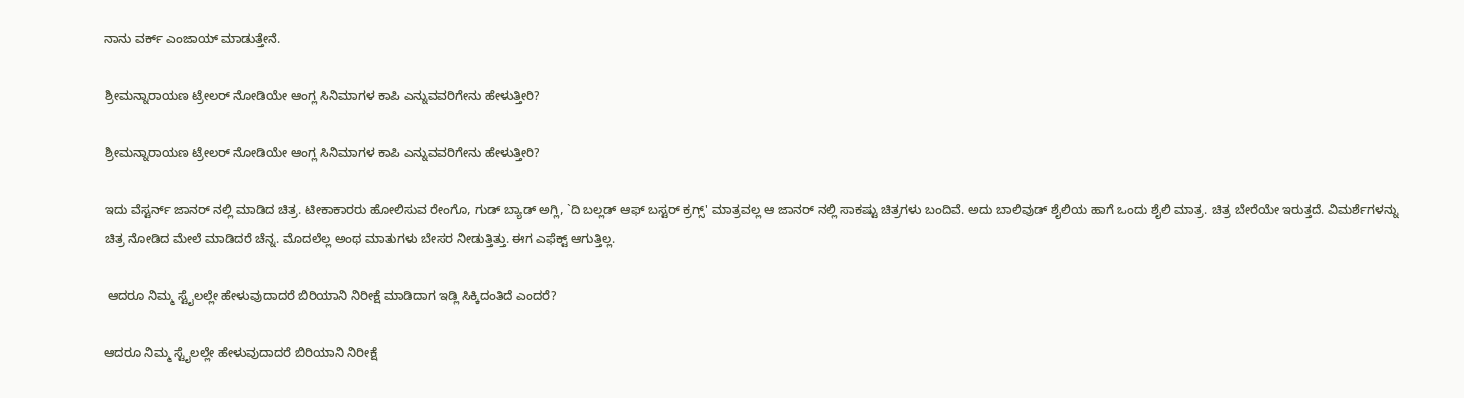ನಾನು ವರ್ಕ್ ಎಂಜಾಯ್ ಮಾಡುತ್ತೇನೆ.

ಶ್ರೀಮನ್ನಾರಾಯಣ ಟ್ರೇಲರ್ ನೋಡಿಯೇ ಆಂಗ್ಲ ಸಿನಿಮಾಗಳ ಕಾಪಿ ಎನ್ನುವವರಿಗೇನು ಹೇಳುತ್ತೀರಿ?

ಶ್ರೀಮನ್ನಾರಾಯಣ ಟ್ರೇಲರ್ ನೋಡಿಯೇ ಆಂಗ್ಲ ಸಿನಿಮಾಗಳ ಕಾಪಿ ಎನ್ನುವವರಿಗೇನು ಹೇಳುತ್ತೀರಿ?

ಇದು ವೆಸ್ಟರ್ನ್ ಜಾನರ್ ನಲ್ಲಿ ಮಾಡಿದ ಚಿತ್ರ. ಟೀಕಾಕಾರರು ಹೋಲಿಸುವ ರೇಂಗೊ, ಗುಡ್ ಬ್ಯಾಡ್ ಅಗ್ಲಿ, `ದಿ ಬಲ್ಲಡ್ ಆಫ್ ಬಸ್ಟರ್ ಕ್ರಗ್ಸ್' ಮಾತ್ರವಲ್ಲ ಆ ಜಾನರ್ ನಲ್ಲಿ ಸಾಕಷ್ಟು ಚಿತ್ರಗಳು ಬಂದಿವೆ. ಅದು ಬಾಲಿವುಡ್ ಶೈಲಿಯ ಹಾಗೆ ಒಂದು ಶೈಲಿ ಮಾತ್ರ. ಚಿತ್ರ ಬೇರೆಯೇ ಇರುತ್ತದೆ. ವಿಮರ್ಶೆಗಳನ್ನು ಚಿತ್ರ ನೋಡಿದ ಮೇಲೆ ಮಾಡಿದರೆ ಚೆನ್ನ. ಮೊದಲೆಲ್ಲ ಅಂಥ ಮಾತುಗಳು ಬೇಸರ ನೀಡುತ್ತಿತ್ತು. ಈಗ ಎಫೆಕ್ಟ್ ಆಗುತ್ತಿಲ್ಲ.

 ಆದರೂ ನಿಮ್ಮ ಸ್ಟೈಲಲ್ಲೇ ಹೇಳುವುದಾದರೆ ಬಿರಿಯಾನಿ ನಿರೀಕ್ಷೆ ಮಾಡಿದಾಗ ಇಡ್ಲಿ ಸಿಕ್ಕಿದಂತಿದೆ ಎಂದರೆ?

ಆದರೂ ನಿಮ್ಮ ಸ್ಟೈಲಲ್ಲೇ ಹೇಳುವುದಾದರೆ ಬಿರಿಯಾನಿ ನಿರೀಕ್ಷೆ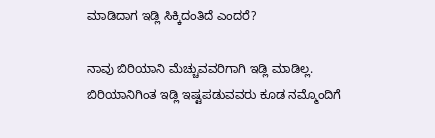ಮಾಡಿದಾಗ ಇಡ್ಲಿ ಸಿಕ್ಕಿದಂತಿದೆ ಎಂದರೆ?

ನಾವು ಬಿರಿಯಾನಿ ಮೆಚ್ಚುವವರಿಗಾಗಿ ಇಡ್ಲಿ ಮಾಡಿಲ್ಲ. ಬಿರಿಯಾನಿಗಿಂತ ಇಡ್ಲಿ ಇಷ್ಟಪಡುವವರು ಕೂಡ ನಮ್ಮೊಂದಿಗೆ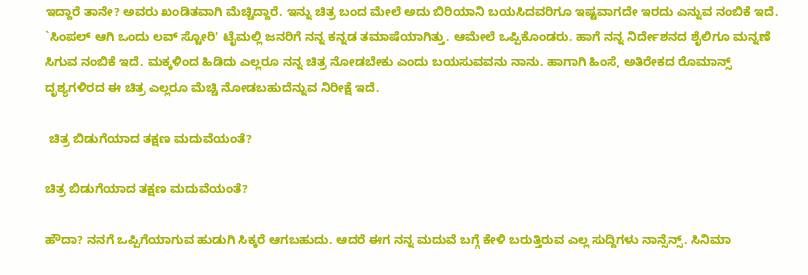ಇದ್ದಾರೆ ತಾನೇ? ಅವರು ಖಂಡಿತವಾಗಿ ಮೆಚ್ಚಿದ್ದಾರೆ. ಇನ್ನು ಚಿತ್ರ ಬಂದ ಮೇಲೆ ಅದು ಬಿರಿಯಾನಿ ಬಯಸಿದವರಿಗೂ ಇಷ್ಟವಾಗದೇ ಇರದು ಎನ್ನುವ ನಂಬಿಕೆ ಇದೆ. `ಸಿಂಪಲ್ ಆಗಿ ಒಂದು ಲವ್ ಸ್ಟೋರಿ' ಟೈಮಲ್ಲಿ ಜನರಿಗೆ ನನ್ನ ಕನ್ನಡ ತಮಾಷೆಯಾಗಿತ್ತು. ಆಮೇಲೆ ಒಪ್ಪಿಕೊಂಡರು. ಹಾಗೆ ನನ್ನ ನಿರ್ದೇಶನದ ಶೈಲಿಗೂ ಮನ್ನಣೆ ಸಿಗುವ ನಂಬಿಕೆ ಇದೆ. ಮಕ್ಕಳಿಂದ ಹಿಡಿದು ಎಲ್ಲರೂ ನನ್ನ ಚಿತ್ರ ನೋಡಬೇಕು ಎಂದು ಬಯಸುವವನು ನಾನು. ಹಾಗಾಗಿ ಹಿಂಸೆ, ಅತಿರೇಕದ ರೊಮಾನ್ಸ್ ದೃಶ್ಯಗಳಿರದ ಈ ಚಿತ್ರ ಎಲ್ಲರೂ ಮೆಚ್ಚಿ ನೋಡಬಹುದೆನ್ನುವ ನಿರೀಕ್ಷೆ ಇದೆ.

 ಚಿತ್ರ ಬಿಡುಗೆಯಾದ ತಕ್ಷಣ ಮದುವೆಯಂತೆ?

ಚಿತ್ರ ಬಿಡುಗೆಯಾದ ತಕ್ಷಣ ಮದುವೆಯಂತೆ?

ಹೌದಾ? ನನಗೆ ಒಪ್ಪಿಗೆಯಾಗುವ ಹುಡುಗಿ ಸಿಕ್ಕರೆ ಆಗಬಹುದು. ಆದರೆ ಈಗ ನನ್ನ ಮದುವೆ ಬಗ್ಗೆ ಕೇಳಿ ಬರುತ್ತಿರುವ ಎಲ್ಲ ಸುದ್ದಿಗಳು ನಾನ್ಸೆನ್ಸ್. ಸಿನಿಮಾ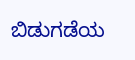ಬಿಡುಗಡೆಯ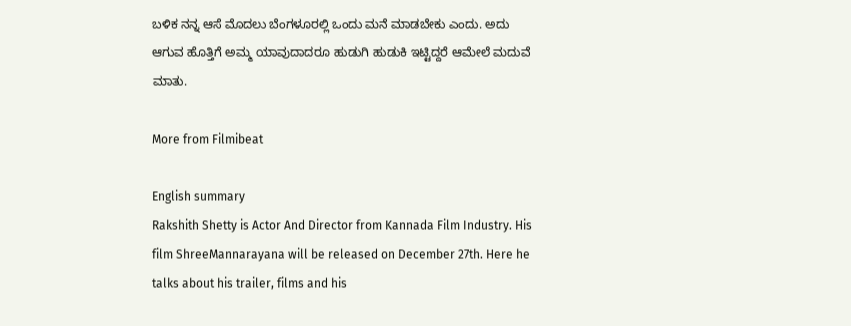ಬಳಿಕ ನನ್ನ ಆಸೆ ಮೊದಲು ಬೆಂಗಳೂರಲ್ಲಿ ಒಂದು ಮನೆ ಮಾಡಬೇಕು ಎಂದು. ಅದು ಆಗುವ ಹೊತ್ತಿಗೆ ಅಮ್ಮ ಯಾವುದಾದರೂ ಹುಡುಗಿ ಹುಡುಕಿ ಇಟ್ಟಿದ್ದರೆ ಆಮೇಲೆ ಮದುವೆ ಮಾತು.

More from Filmibeat

English summary
Rakshith Shetty is Actor And Director from Kannada Film Industry. His film ShreeMannarayana will be released on December 27th. Here he talks about his trailer, films and his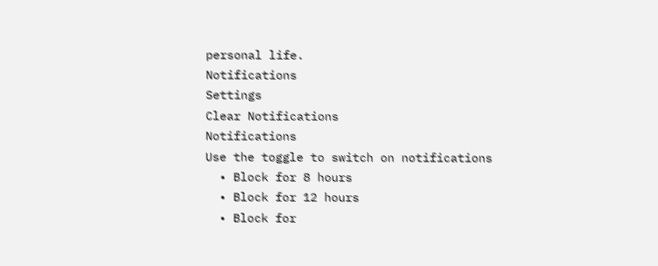personal life.
Notifications
Settings
Clear Notifications
Notifications
Use the toggle to switch on notifications
  • Block for 8 hours
  • Block for 12 hours
  • Block for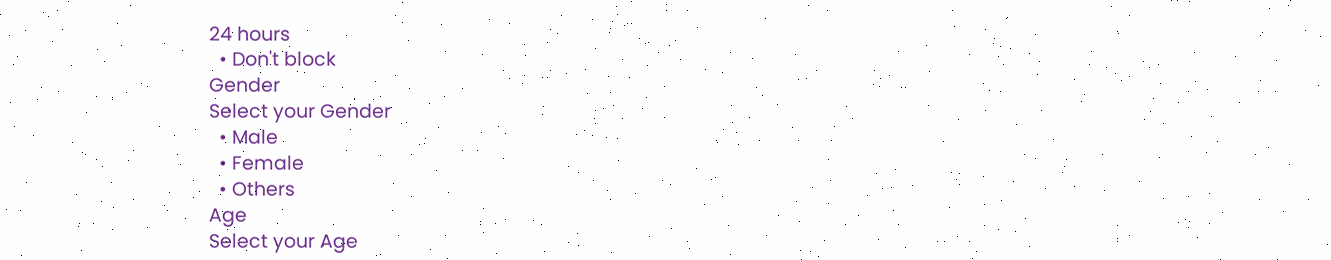24 hours
  • Don't block
Gender
Select your Gender
  • Male
  • Female
  • Others
Age
Select your Age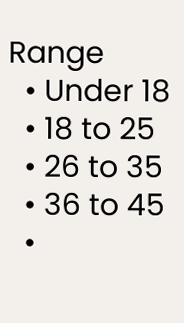Range
  • Under 18
  • 18 to 25
  • 26 to 35
  • 36 to 45
  •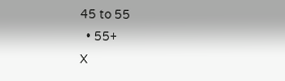45 to 55
  • 55+
X